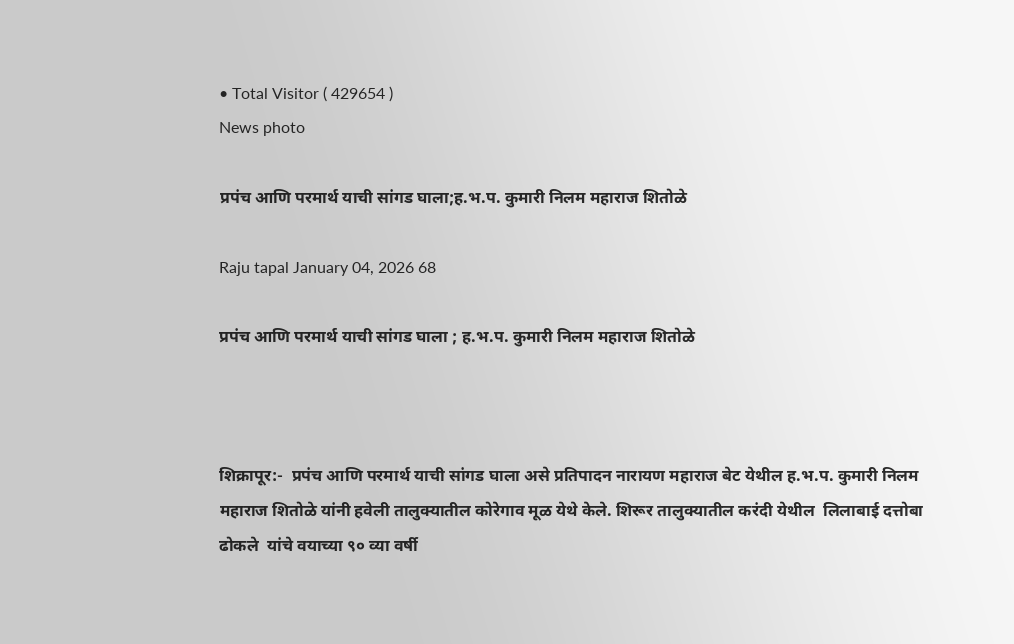• Total Visitor ( 429654 )
News photo

प्रपंच आणि परमार्थ याची सांगड घाला;ह.भ.प. कुमारी निलम महाराज शितोळे

Raju tapal January 04, 2026 68

प्रपंच आणि परमार्थ याची सांगड घाला ; ह.भ.प. कुमारी निलम महाराज शितोळे



शिक्रापूर:-  प्रपंच आणि परमार्थ याची सांगड घाला असे प्रतिपादन नारायण महाराज बेट येथील ह.भ.प. कुमारी निलम महाराज शितोळे यांनी हवेली तालुक्यातील कोरेगाव मूळ येथे केले. शिरूर तालुक्यातील करंदी येथील  लिलाबाई‌ दत्तोबा ढोकले  यांचे वयाच्या ९० व्या वर्षी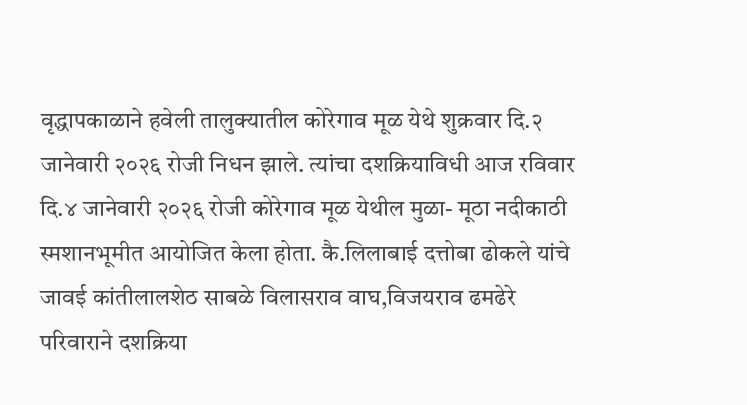वृद्धापकाळाने हवेली तालुक्यातील कोरेगाव मूळ येथे शुक्रवार दि‌.२ जानेवारी २०२६ रोजी निधन झाले. त्यांचा दशक्रियाविधी आज रविवार दि.४ जानेवारी २०२६ रोजी कोरेगाव मूळ येथील मुळा- मूठा नदीकाठी स्मशानभूमीत आयोजित केला होता. कै.लिलाबाई‌ दत्तोबा ढोकले यांचे जावई कांतीलालशेठ साबळे विलासराव वाघ,विजयराव ढमढेरे परिवाराने दशक्रिया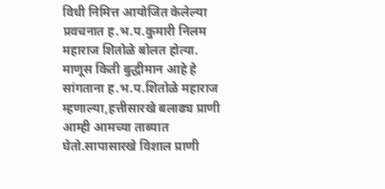विधी निमित्त आयोजित केलेल्या प्रवचनात ह.भ.प.कुमारी निलम महाराज शितोळे बोलत होत्या. माणूस किती बुद्धीमान आहे हे सांगताना ह.भ.प.शितोळे महाराज म्हणाल्या,हत्तीसारखे बलाढ्य प्राणी आम्ही आमच्या ताब्यात घेतो.सापासारखे विशाल प्राणी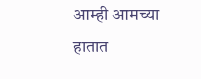आम्ही आमच्या हातात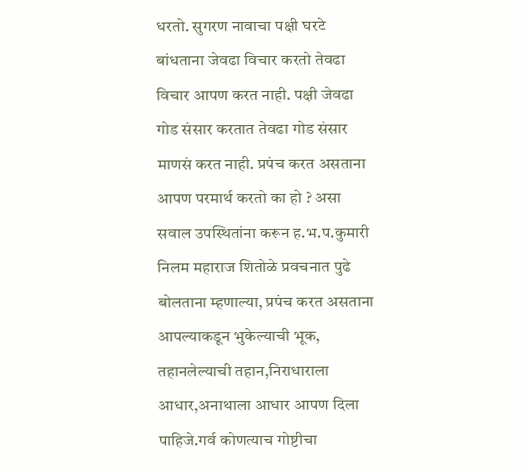धरतो. सुगरण नावाचा पक्षी घरटे बांधताना जेवढा विचार करतो तेवढा विचार आपण करत नाही. पक्षी जेवढा गोड संसार करतात तेवढा गोड संसार माणसं करत नाही. प्रपंच करत असताना आपण परमार्थ करतो का हो ? असा सवाल उपस्थितांना करून ह.भ.प.कुमारी निलम महाराज शितोळे प्रवचनात पुढे बोलताना म्हणाल्या, प्रपंच करत असताना आपल्याकडून भुकेल्याची भूक, तहानलेल्याची तहान,निराधाराला आधार,अनाथाला‌ आधार आपण दिला पाहिजे.गर्व कोणत्याच गोष्टीचा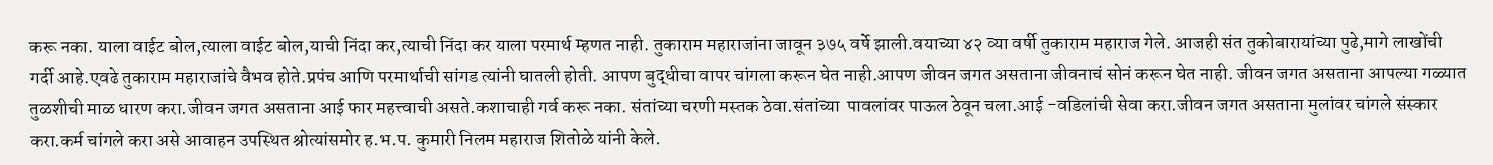करू नका. याला वाईट बोल,त्याला वाईट बोल,याची निंदा कर,त्याची निंदा कर याला परमार्थ म्हणत नाही. तुकाराम महाराजांना जावून ३७५ वर्षे झाली.वयाच्या ४२ व्या वर्षी तुकाराम महाराज गेले. आजही संत तुकोबारायांच्या पुढे,मागे लाखोंची गर्दी आहे.एवढे तुकाराम महाराजांचे वैभव होते.प्रपंच आणि परमार्थाची सांगड त्यांनी घातली होती. आपण बुद्धीचा वापर चांगला करून घेत नाही.आपण जीवन जगत असताना जीवनाचं सोनं करून घेत नाही. जीवन जगत असताना आपल्या गळ्यात तुळशीची माळ धारण करा.जीवन जगत असताना आई फार महत्त्वाची असते.कशाचाही गर्व करू नका. संतांच्या चरणी मस्तक ठेवा.संतांच्या  पावलांवर पाऊल ठेवून चला.आई -वडिलांची सेवा करा.जीवन जगत असताना मुलांवर चांगले संस्कार करा.कर्म चांगले करा असे आवाहन उपस्थित श्रोत्यांसमोर ह.भ.प. कुमारी निलम महाराज शितोळे यांनी केले.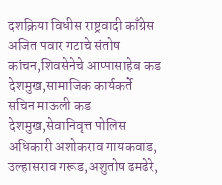दशक्रिया विधीस राष्ट्रवादी काँग्रेस अजित पवार गटाचे संतोष कांचन,शिवसेनेचे आप्पासाहेब कड देशमुख,सामाजिक कार्यकर्ते सचिन माऊली कड देशमुख,सेवानिवृत्त पोलिस अधिकारी अशोकराव गायकवाड, उल्हासराव गरूड,अशुतोष ढमढेरे,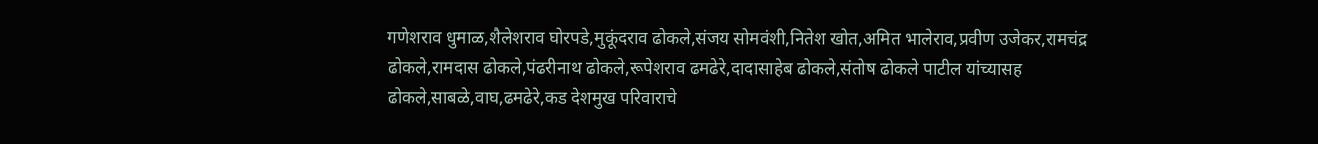गणेशराव धुमाळ,शैलेशराव घोरपडे,मुकूंदराव ढोकले‌,संजय सोमवंशी,नितेश खोत,अमित भालेराव,प्रवीण उजेकर,रामचंद्र ढोकले,रामदास ढोकले,पंढरीनाथ ढोकले,रूपेशराव ढमढेरे,दादासाहेब ढोकले‌,संतोष ढोकले पाटील यांच्यासह ढोकले,साबळे,वाघ,ढमढेरे,कड देशमुख परिवाराचे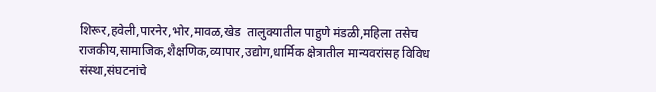शिरूर,हवेली,पारनेर,भोर,मावळ,खेड  तालुक्यातील पाहुणे मंडळी,महिला तसेच राजकीय,सामाजिक,शैक्षणिक,व्यापार,उद्योग,धार्मिक क्षेत्रातील मान्यवरांसह विविध संस्था,संघटनांचे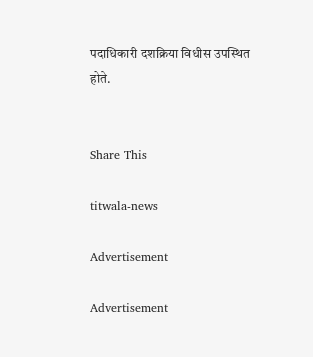पदाधिकारी दशक्रिया विधीस उपस्थित होते.


Share This

titwala-news

Advertisement

Advertisement